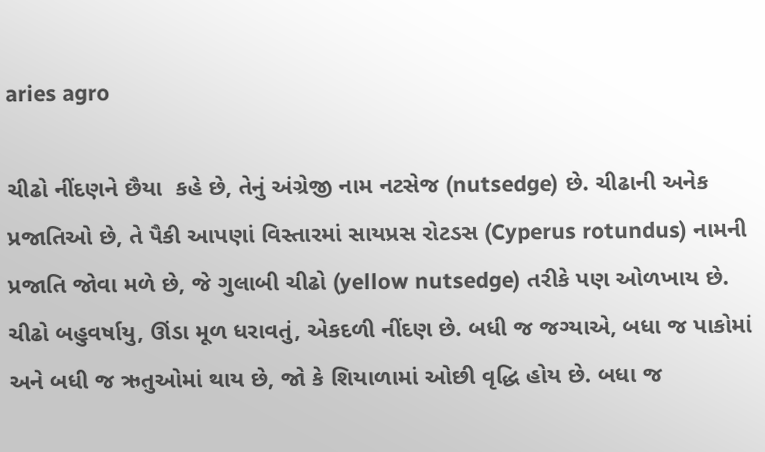aries agro

ચીઢો નીંદણને છૈયા  કહે છે, તેનું અંગ્રેજી નામ નટસેજ (nutsedge) છે. ચીઢાની અનેક પ્રજાતિઓ છે, તે પૈકી આપણાં વિસ્તારમાં સાયપ્રસ રોટડસ (Cyperus rotundus) નામની પ્રજાતિ જોવા મળે છે, જે ગુલાબી ચીઢો (yellow nutsedge) તરીકે પણ ઓળખાય છે. ચીઢો બહુવર્ષાયુ, ઊંડા મૂળ ધરાવતું, એકદળી નીંદણ છે. બધી જ જગ્યાએ, બધા જ પાકોમાં અને બધી જ ઋતુઓમાં થાય છે, જો કે શિયાળામાં ઓછી વૃદ્ધિ હોય છે. બધા જ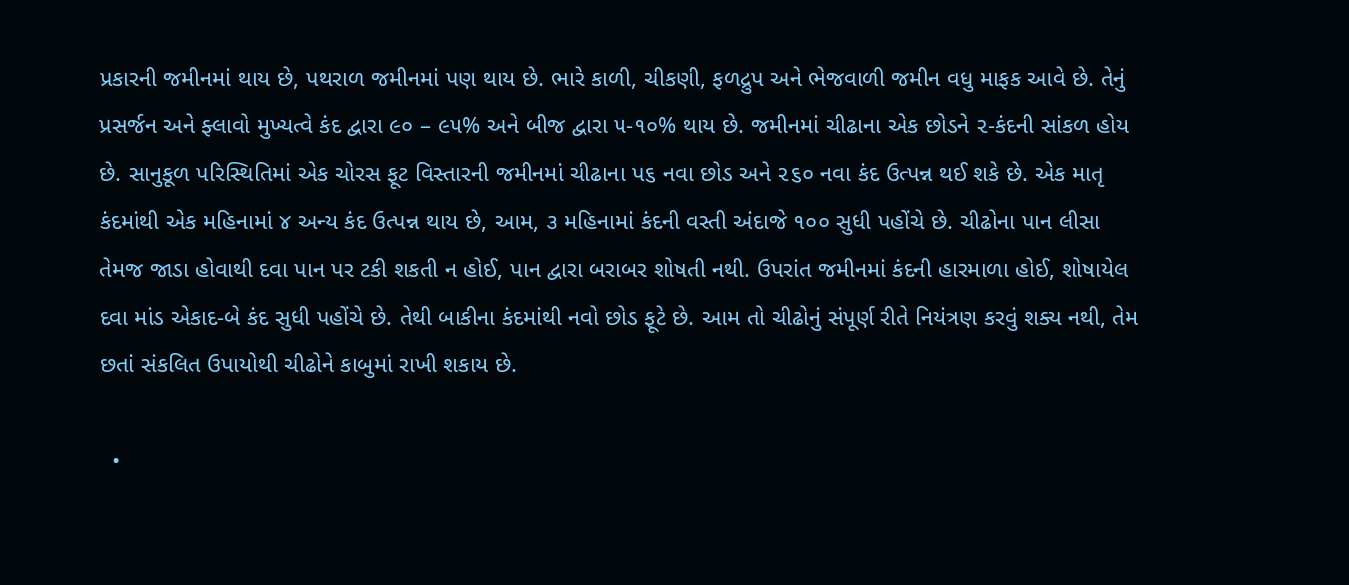પ્રકારની જમીનમાં થાય છે, પથરાળ જમીનમાં પણ થાય છે. ભારે કાળી, ચીકણી, ફળદ્રુપ અને ભેજવાળી જમીન વધુ માફક આવે છે. તેનું પ્રસર્જન અને ફ્લાવો મુખ્યત્વે કંદ દ્વારા ૯૦ – ૯૫% અને બીજ દ્વારા ૫-૧૦% થાય છે. જમીનમાં ચીઢાના એક છોડને ૨-કંદની સાંકળ હોય છે. સાનુકૂળ પરિસ્થિતિમાં એક ચોરસ ફૂટ વિસ્તારની જમીનમાં ચીઢાના પ૬ નવા છોડ અને ૨૬૦ નવા કંદ ઉત્પન્ન થઈ શકે છે. એક માતૃ કંદમાંથી એક મહિનામાં ૪ અન્ય કંદ ઉત્પન્ન થાય છે, આમ, ૩ મહિનામાં કંદની વસ્તી અંદાજે ૧૦૦ સુધી પહોંચે છે. ચીઢોના પાન લીસા તેમજ જાડા હોવાથી દવા પાન પર ટકી શકતી ન હોઈ, પાન દ્વારા બરાબર શોષતી નથી. ઉપરાંત જમીનમાં કંદની હારમાળા હોઈ, શોષાયેલ દવા માંડ એકાદ-બે કંદ સુધી પહોંચે છે. તેથી બાકીના કંદમાંથી નવો છોડ ફૂટે છે. આમ તો ચીઢોનું સંપૂર્ણ રીતે નિયંત્રણ કરવું શક્ય નથી, તેમ છતાં સંકલિત ઉપાયોથી ચીઢોને કાબુમાં રાખી શકાય છે.

  •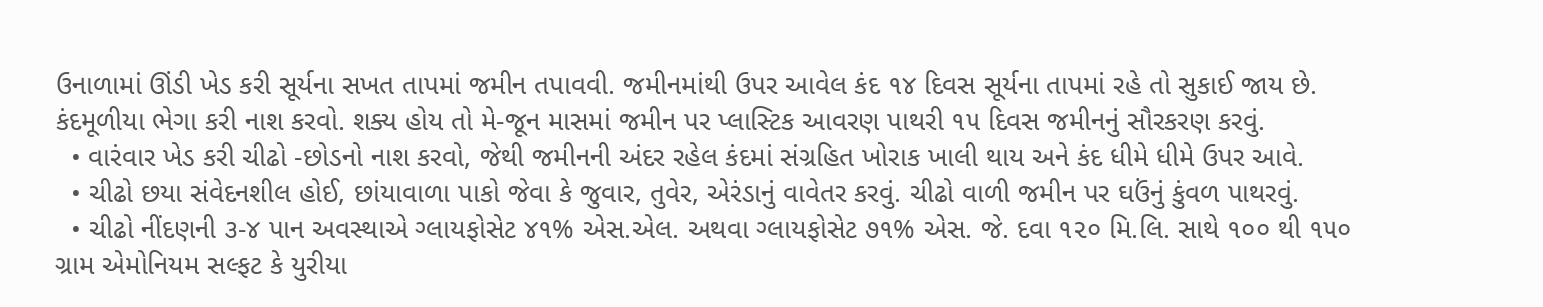ઉનાળામાં ઊંડી ખેડ કરી સૂર્યના સખત તાપમાં જમીન તપાવવી. જમીનમાંથી ઉપર આવેલ કંદ ૧૪ દિવસ સૂર્યના તાપમાં રહે તો સુકાઈ જાય છે. કંદમૂળીયા ભેગા કરી નાશ કરવો. શક્ય હોય તો મે-જૂન માસમાં જમીન પર પ્લાસ્ટિક આવરણ પાથરી ૧૫ દિવસ જમીનનું સૌરકરણ કરવું.
  • વારંવાર ખેડ કરી ચીઢો -છોડનો નાશ કરવો, જેથી જમીનની અંદર રહેલ કંદમાં સંગ્રહિત ખોરાક ખાલી થાય અને કંદ ધીમે ધીમે ઉપર આવે.
  • ચીઢો છયા સંવેદનશીલ હોઈ, છાંયાવાળા પાકો જેવા કે જુવાર, તુવેર, એરંડાનું વાવેતર કરવું. ચીઢો વાળી જમીન પર ઘઉંનું કુંવળ પાથરવું.
  • ચીઢો નીંદણની ૩-૪ પાન અવસ્થાએ ગ્લાયફોસેટ ૪૧% એસ.એલ. અથવા ગ્લાયફોસેટ ૭૧% એસ. જે. દવા ૧૨૦ મિ.લિ. સાથે ૧૦૦ થી ૧૫૦ ગ્રામ એમોનિયમ સલ્ફટ કે યુરીયા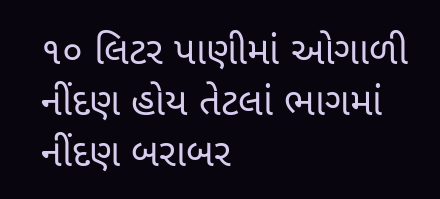૧૦ લિટર પાણીમાં ઓગાળી નીંદણ હોય તેટલાં ભાગમાં નીંદણ બરાબર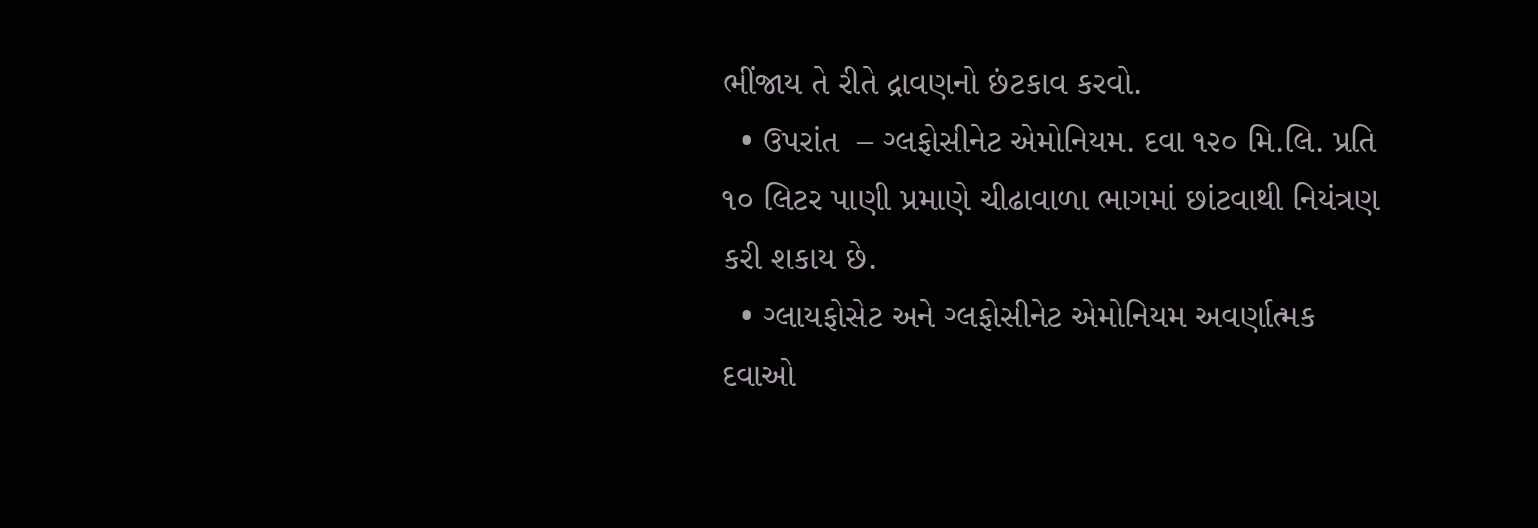ભીંજાય તે રીતે દ્રાવણનો છંટકાવ કરવો.
  • ઉપરાંત  – ગ્લફોસીનેટ એમોનિયમ. દવા ૧૨૦ મિ.લિ. પ્રતિ ૧૦ લિટર પાણી પ્રમાણે ચીઢાવાળા ભાગમાં છાંટવાથી નિયંત્રણ કરી શકાય છે.
  • ગ્લાયફોસેટ અને ગ્લફોસીનેટ એમોનિયમ અવર્ણાત્મક દવાઓ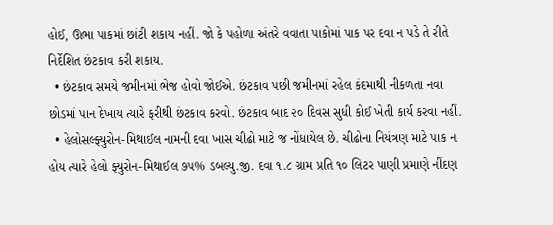હોઈ, ઊભા પાકમાં છાંટી શકાય નહીં. જો કે પહોળા અંતરે વવાતા પાકોમાં પાક પર દવા ન પડે તે રીતે નિર્દેશિત છંટકાવ કરી શકાય.
  • છંટકાવ સમયે જમીનમાં ભેજ હોવો જોઈએ. છંટકાવ પછી જમીનમાં રહેલ કંદમાથી નીકળતા નવા છોડમાં પાન દેખાય ત્યારે ફરીથી છંટકાવ કરવો. છંટકાવ બાદ ૨૦ દિવસ સુધી કોઈ ખેતી કાર્ય કરવા નહીં.
  • હેલોસલ્ફ્યુરોન-મિથાઈલ નામની દવા ખાસ ચીઢો માટે જ નોંધાયેલ છે. ચીઢોના નિયંત્રણ માટે પાક ન હોય ત્યારે હેલો ફ્યુરોન-મિથાઈલ ૭૫% ડબલ્યુ.જી. દવા ૧.૮ ગ્રામ પ્રતિ ૧૦ લિટર પાણી પ્રમાણે નીંદણ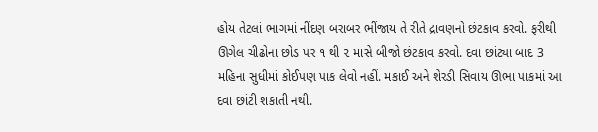હોય તેટલાં ભાગમાં નીંદણ બરાબર ભીંજાય તે રીતે દ્રાવણનો છંટકાવ કરવો. ફરીથી ઊગેલ ચીઢોના છોડ પર ૧ થી ૨ માસે બીજો છંટકાવ કરવો. દવા છાંટ્યા બાદ 3 મહિના સુધીમાં કોઈપણ પાક લેવો નહીં. મકાઈ અને શેરડી સિવાય ઊભા પાકમાં આ દવા છાંટી શકાતી નથી.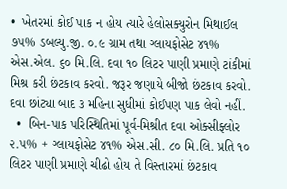•  ખેતરમાં કોઈ પાક ન હોય ત્યારે હેલોસક્યુરોન મિથાઈલ ૭૫% ડબલ્યુ.જી. ૦.૯ ગ્રામ તથા ગ્લાયફોસેટ ૪૧% એસ.એલ. ૬૦ મિ.લિ. દવા ૧૦ લિટર પાણી પ્રમાણે ટાંકીમાં મિશ્ર કરી છંટકાવ કરવો. જરૂર જણાયે બીજો છંટકાવ કરવો. દવા છાંટ્યા બાદ ૩ મહિના સુધીમાં કોઈપણ પાક લેવો નહીં.
  •  બિન-પાક પરિસ્થિતિમાં પૂર્વ-મિશ્રીત દવા ઓક્સીફ્લોર ૨.૫% + ગ્લાયફોસેટ ૪૧% એસ.સી. ૮૦ મિ.લિ. પ્રતિ ૧૦ લિટર પાણી પ્રમાણે ચીઢો હોય તે વિસ્તારમાં છંટકાવ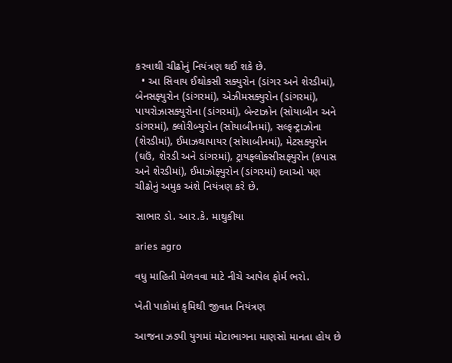કરવાથી ચીઢોનું નિયંત્રણ થઈ શકે છે.
  • આ સિવાય ઈથોકસી સક્યુરોન (ડાંગર અને શેરડીમાં), બેનસફ્યુરોન (ડાંગરમાં), એઝીમસક્યુરોન (ડાંગરમાં), પાયરોઝાસક્યુરોના (ડાંગરમાં), બેન્ટાઝોન (સોયાબીન અને ડાંગરમાં), ક્લોરીબ્યુરોન (સોયાબીનમાં), સલ્ફન્ટ્રાઝોના (શેરડીમાં), ઈમાઝથાપાયર (સોયાબીનમાં), મેટસક્યુરોન (ઘઉં, શેરડી અને ડાંગરમાં), ટ્રાયફ્લોક્સીસફ્યુરોન (કપાસ અને શેરડીમાં), ઈમાઝોફ્યુરોન (ડાંગરમાં) દવાઓ પણ ચીઢોનું અમુક અંશે નિયંત્રણ કરે છે.

સાભાર ડો. આર.કે. માથુકીયા

aries agro

વધુ માહિતી મેળવવા માટે નીચે આપેલ ફોર્મ ભરો.

ખેતી પાકોમાં કૃમિથી જીવાત નિયંત્રણ

આજના ઝડપી યુગમાં મોટાભાગના માણસો માનતા હોય છે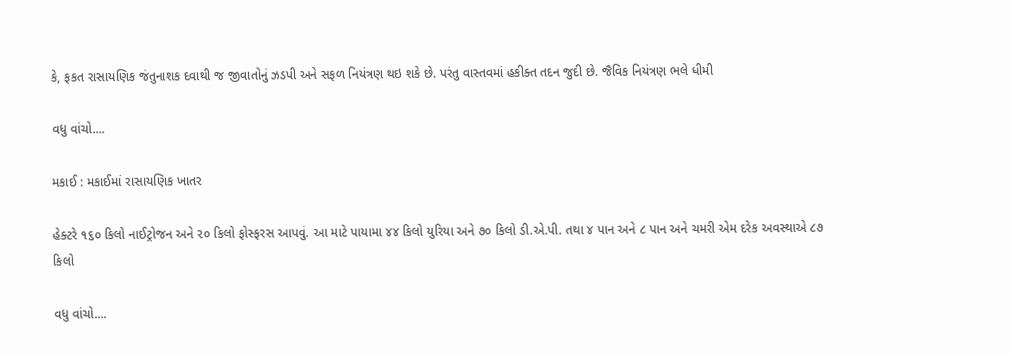કે, ફકત રાસાયણિક જંતુનાશક દવાથી જ જીવાતોનું ઝડપી અને સફળ નિયંત્રણ થઇ શકે છે. પરંતુ વાસ્તવમાં હકીક્ત તદન જુદી છે. જૈવિક નિયંત્રણ ભલે ધીમી

વધુ વાંચો....

મકાઈ : મકાઈમાં રાસાયણિક ખાતર

હેક્ટરે ૧૬૦ કિલો નાઈટ્રોજન અને ૨૦ કિલો ફોસ્ફરસ આપવું. આ માટે પાયામા ૪૪ કિલો યુરિયા અને ૭૦ કિલો ડી.એ.પી. તથા ૪ પાન અને ૮ પાન અને ચમરી એમ દરેક અવસ્થાએ ૮૭ કિલો

વધુ વાંચો....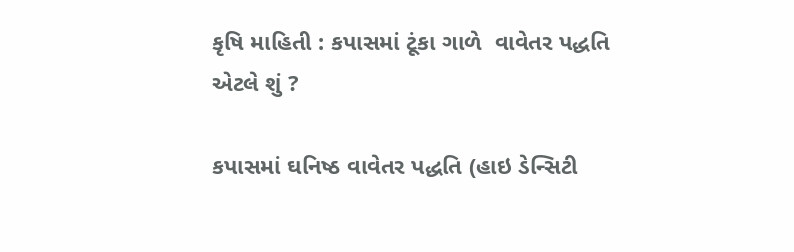કૃષિ માહિતી : કપાસમાં ટૂંકા ગાળે  વાવેતર પદ્ધતિ એટલે શું ?

કપાસમાં ઘનિષ્ઠ વાવેતર પદ્ધતિ (હાઇ ડેન્સિટી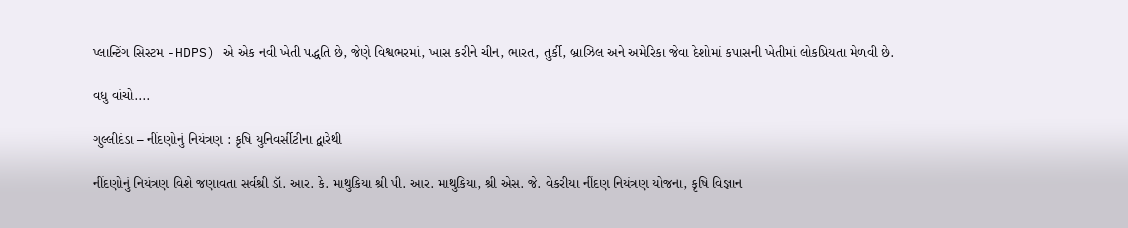પ્લાન્ટિંગ સિસ્ટમ -HDPS) એ એક નવી ખેતી પદ્ધતિ છે, જેણે વિશ્વભરમાં, ખાસ કરીને ચીન, ભારત, તુર્કી, બ્રાઝિલ અને અમેરિકા જેવા દેશોમાં કપાસની ખેતીમાં લોકપ્રિયતા મેળવી છે.

વધુ વાંચો....

ગુલ્લીદંડા – નીંદણોનું નિયંત્રણ : કૃષિ યુનિવર્સીટીના દ્વારેથી

નીંદણોનું નિયંત્રણ વિશે જણાવતા સર્વશ્રી ડૉ. આર. કે. માથુકિયા શ્રી પી. આર. માથુકિયા, શ્રી એસ. જે. વેકરીયા નીંદણ નિયંત્રણ યોજના, કૃષિ વિજ્ઞાન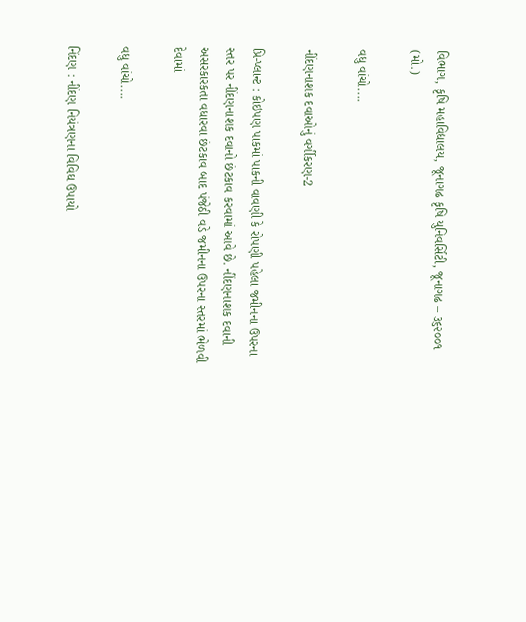વિભાગ, કૃષિ મહાવિદ્યાલય, જૂનાગઢ કૃષિ યુનિવર્સિટી, જૂનાગઢ – ૩૬૨૦૦૧ (મો.)

વધુ વાંચો....

નીંદણનાશક દવાઓનું વર્ગીકરણ-2

પ્રિ-પ્લાન્ટ : કોઇપણ પાકમાં પાકની વાવણી કે રોપણી પહેલા જમીનના ઉપરના સ્તર પર નીંદણનાશક દવાનો છંટકાવ કરવામાં આવે છે. નીંદણનાશક દવાની અસરકારકતા વધારવા છંટકાવ બાદ પંજેઠી વડે જમીનના ઉપરના સ્તરમાં ભેળવી દેવામાં

વધુ વાંચો....

નિંદણ : નીંદણ નિયંત્રણના વિવિઘ ઉપાયો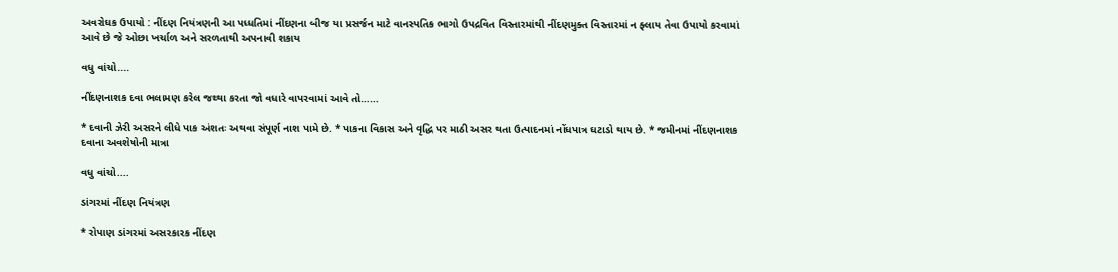અવરોઘક ઉપાયો : નીંદણ નિયંત્રણની આ પધ્ધતિમાં નીંદણના બીજ યા પ્રસર્જન માટે વાનસ્પતિક ભાગો ઉપદ્રવિત વિસ્તારમાંથી નીંદણમુક્ત વિસ્તારમાં ન ફ્લાય તેવા ઉપાયો કરવામાં આવે છે જે ઓછા ખર્ચાળ અને સરળતાથી અપનાવી શકાય

વધુ વાંચો....

નીંદણનાશક દવા ભલામણ કરેલ જથ્થા કરતા જો વધારે વાપરવામાં આવે તો……

* દવાની ઝેરી અસરને લીધે પાક અંશતઃ અથવા સંપૂર્ણ નાશ પામે છે. * પાકના વિકાસ અને વૃદ્ધિ પર માઠી અસર થતા ઉત્પાદનમાં નોંધપાત્ર ઘટાડો થાય છે. * જમીનમાં નીંદણનાશક દવાના અવશેષોની માત્રા

વધુ વાંચો....

ડાંગરમાં નીંદણ નિયંત્રણ

* રોપાણ ડાંગરમાં અસરકારક નીંદણ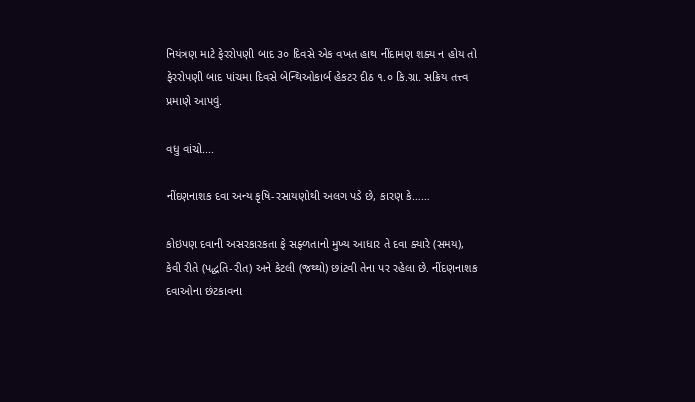નિયંત્રણ માટે ફેરરોપણી બાદ ૩૦ દિવસે એક વખત હાથ નીંદામણ શક્ય ન હોય તો ફેરરોપણી બાદ પાંચમા દિવસે બેન્થિઓકાર્બ હેકટર દીઠ ૧.૦ કિ.ગ્રા. સક્રિય તત્ત્વ પ્રમાણે આપવું.

વધુ વાંચો....

નીંદણનાશક દવા અન્ય કૃષિ-રસાયણોથી અલગ પડે છે, કારણ કે……

કોઇપણ દવાની અસરકારકતા ફે સફ્ળતાનો મુખ્ય આધાર તે દવા ક્યારે (સમય), કેવી રીતે (પદ્ધતિ-રીત) અને કેટલી (જથ્થો) છાંટવી તેના પર રહેલા છે. નીંદણનાશક દવાઓના છંટકાવના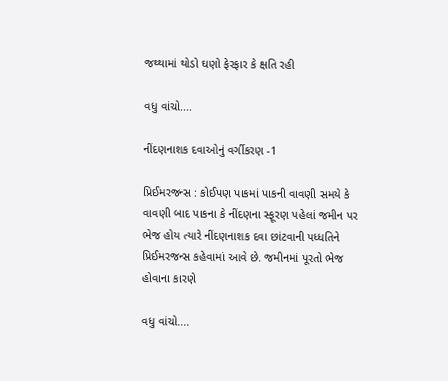જથ્થામાં થોડો ઘણો ફેરફાર કે ક્ષતિ રહી

વધુ વાંચો....

નીંદણનાશક દવાઓનું વર્ગીકરણ -1

પ્રિઈમરજન્સ : કોઈપણ પાકમાં પાકની વાવણી સમયે કે વાવણી બાદ પાકના કે નીંદણના સ્ફૂરણ પહેલાં જમીન પર ભેજ હોય ત્યારે નીંદણનાશક દવા છાંટવાની પધ્ધતિને પ્રિઈમરજન્સ કહેવામાં આવે છે. જમીનમાં પૂરતો ભેજ હોવાના કારણે

વધુ વાંચો....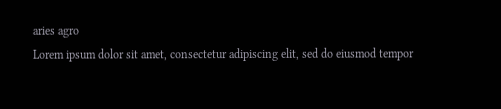aries agro
Lorem ipsum dolor sit amet, consectetur adipiscing elit, sed do eiusmod tempor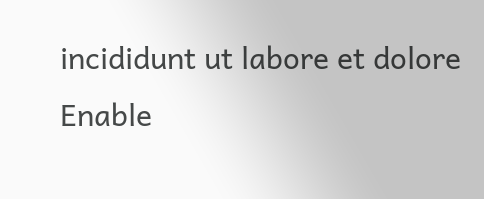incididunt ut labore et dolore
Enable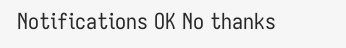Notifications OK No thanks